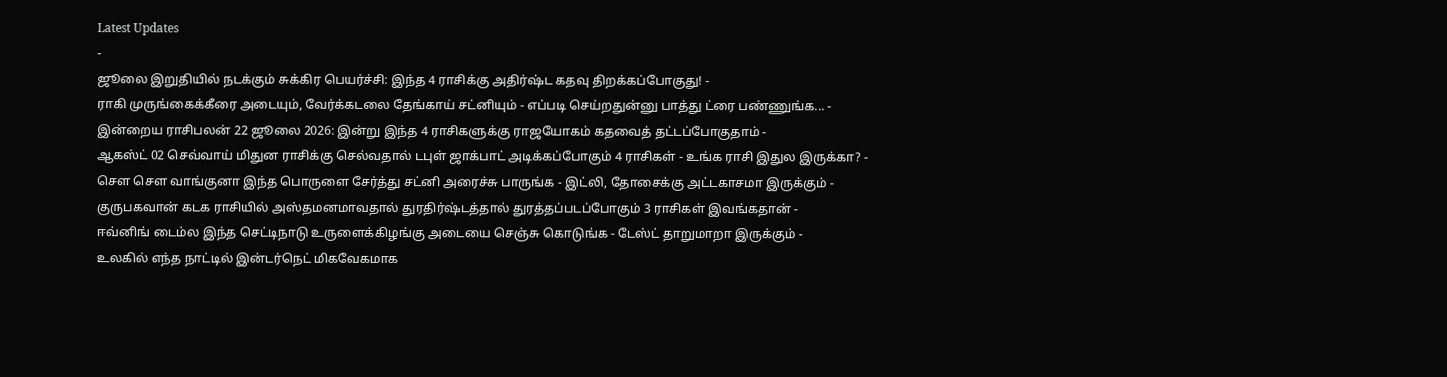Latest Updates
-
ஜூலை இறுதியில் நடக்கும் சுக்கிர பெயர்ச்சி: இந்த 4 ராசிக்கு அதிர்ஷ்ட கதவு திறக்கப்போகுது! -
ராகி முருங்கைக்கீரை அடையும், வேர்க்கடலை தேங்காய் சட்னியும் - எப்படி செய்றதுன்னு பாத்து ட்ரை பண்ணுங்க... -
இன்றைய ராசிபலன் 22 ஜூலை 2026: இன்று இந்த 4 ராசிகளுக்கு ராஜயோகம் கதவைத் தட்டப்போகுதாம் -
ஆகஸ்ட் 02 செவ்வாய் மிதுன ராசிக்கு செல்வதால் டபுள் ஜாக்பாட் அடிக்கப்போகும் 4 ராசிகள் - உங்க ராசி இதுல இருக்கா? -
சௌ சௌ வாங்குனா இந்த பொருளை சேர்த்து சட்னி அரைச்சு பாருங்க - இட்லி, தோசைக்கு அட்டகாசமா இருக்கும் -
குருபகவான் கடக ராசியில் அஸ்தமனமாவதால் துரதிர்ஷ்டத்தால் துரத்தப்படப்போகும் 3 ராசிகள் இவங்கதான் -
ஈவ்னிங் டைம்ல இந்த செட்டிநாடு உருளைக்கிழங்கு அடையை செஞ்சு கொடுங்க - டேஸ்ட் தாறுமாறா இருக்கும் -
உலகில் எந்த நாட்டில் இன்டர்நெட் மிகவேகமாக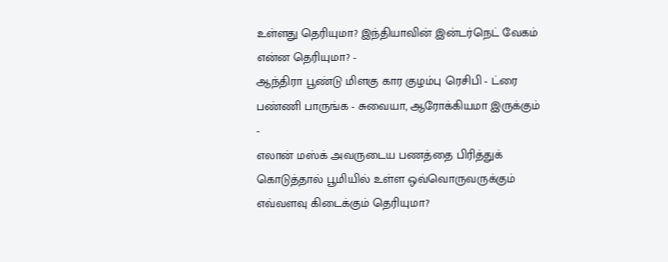உள்ளது தெரியுமா? இந்தியாவின் இன்டர்நெட் வேகம் என்ன தெரியுமா? -
ஆந்திரா பூண்டு மிளகு கார குழம்பு ரெசிபி - ட்ரை பண்ணி பாருங்க - சுவையா, ஆரோக்கியமா இருக்கும் -
எலான் மஸ்க் அவருடைய பணத்தை பிரித்துக் கொடுத்தால் பூமியில் உள்ள ஒவ்வொருவருக்கும் எவ்வளவு கிடைக்கும் தெரியுமா?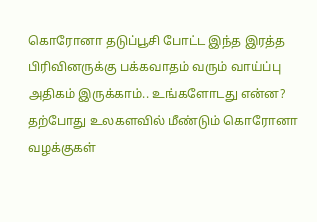கொரோனா தடுப்பூசி போட்ட இந்த இரத்த பிரிவினருக்கு பக்கவாதம் வரும் வாய்ப்பு அதிகம் இருக்காம்.. உங்களோடது என்ன?
தற்போது உலகளவில் மீண்டும் கொரோனா வழக்குகள்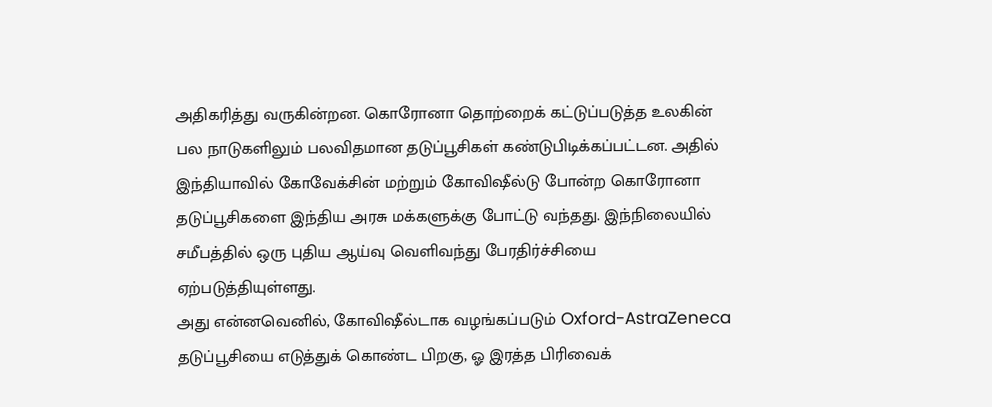அதிகரித்து வருகின்றன. கொரோனா தொற்றைக் கட்டுப்படுத்த உலகின் பல நாடுகளிலும் பலவிதமான தடுப்பூசிகள் கண்டுபிடிக்கப்பட்டன. அதில் இந்தியாவில் கோவேக்சின் மற்றும் கோவிஷீல்டு போன்ற கொரோனா தடுப்பூசிகளை இந்திய அரசு மக்களுக்கு போட்டு வந்தது. இந்நிலையில் சமீபத்தில் ஒரு புதிய ஆய்வு வெளிவந்து பேரதிர்ச்சியை ஏற்படுத்தியுள்ளது.
அது என்னவெனில், கோவிஷீல்டாக வழங்கப்படும் Oxford-AstraZeneca தடுப்பூசியை எடுத்துக் கொண்ட பிறகு, ஓ இரத்த பிரிவைக்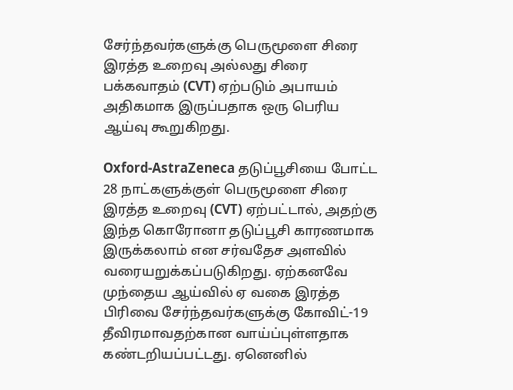சேர்ந்தவர்களுக்கு பெருமூளை சிரை இரத்த உறைவு அல்லது சிரை பக்கவாதம் (CVT) ஏற்படும் அபாயம் அதிகமாக இருப்பதாக ஒரு பெரிய ஆய்வு கூறுகிறது.

Oxford-AstraZeneca தடுப்பூசியை போட்ட 28 நாட்களுக்குள் பெருமூளை சிரை இரத்த உறைவு (CVT) ஏற்பட்டால், அதற்கு இந்த கொரோனா தடுப்பூசி காரணமாக இருக்கலாம் என சர்வதேச அளவில் வரையறுக்கப்படுகிறது. ஏற்கனவே முந்தைய ஆய்வில் ஏ வகை இரத்த பிரிவை சேர்ந்தவர்களுக்கு கோவிட்-19 தீவிரமாவதற்கான வாய்ப்புள்ளதாக கண்டறியப்பட்டது. ஏனெனில்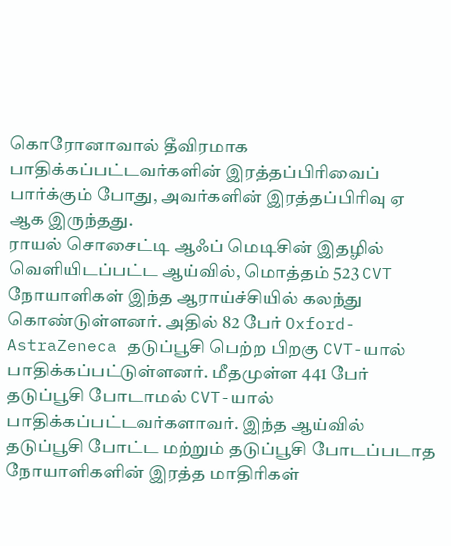கொரோனாவால் தீவிரமாக பாதிக்கப்பட்டவர்களின் இரத்தப்பிரிவைப் பார்க்கும் போது, அவர்களின் இரத்தப்பிரிவு ஏ ஆக இருந்தது.
ராயல் சொசைட்டி ஆஃப் மெடிசின் இதழில் வெளியிடப்பட்ட ஆய்வில், மொத்தம் 523 CVT நோயாளிகள் இந்த ஆராய்ச்சியில் கலந்து கொண்டுள்ளனர். அதில் 82 பேர் Oxford-AstraZeneca தடுப்பூசி பெற்ற பிறகு CVT-யால் பாதிக்கப்பட்டுள்ளனர். மீதமுள்ள 441 பேர் தடுப்பூசி போடாமல் CVT-யால் பாதிக்கப்பட்டவர்களாவர். இந்த ஆய்வில் தடுப்பூசி போட்ட மற்றும் தடுப்பூசி போடப்படாத நோயாளிகளின் இரத்த மாதிரிகள்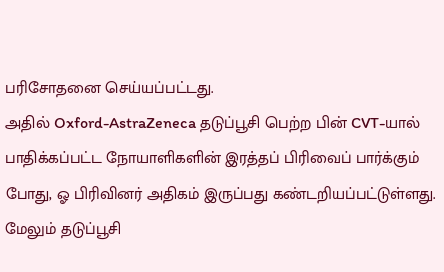பரிசோதனை செய்யப்பட்டது.
அதில் Oxford-AstraZeneca தடுப்பூசி பெற்ற பின் CVT-யால் பாதிக்கப்பட்ட நோயாளிகளின் இரத்தப் பிரிவைப் பார்க்கும் போது, ஓ பிரிவினர் அதிகம் இருப்பது கண்டறியப்பட்டுள்ளது. மேலும் தடுப்பூசி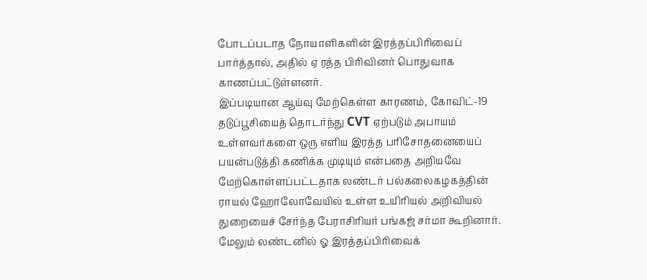போடப்படாத நோயாளிகளின் இரத்தப்பிரிவைப் பார்த்தால், அதில் ஏ ரத்த பிரிவினர் பொதுவாக காணப்பட்டுள்ளனர்.
இப்படியான ஆய்வு மேற்கெள்ள காரணம், கோவிட்-19 தடுப்பூசியைத் தொடர்ந்து CVT ஏற்படும் அபாயம் உள்ளவர்களை ஒரு எளிய இரத்த பரிசோதனையைப் பயன்படுத்தி கணிக்க முடியும் என்பதை அறியவே மேற்கொள்ளப்பட்டதாக லண்டர் பல்கலைகழகத்தின் ராயல் ஹோலோவேயில் உள்ள உயிரியல் அறிவியல் துறையைச் சேர்ந்த பேராசிரியர் பங்கஜ் சர்மா கூறினார்.
மேலும் லண்டனில் ஓ இரத்தப்பிரிவைக்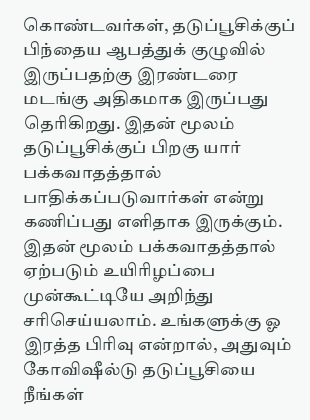கொண்டவர்கள், தடுப்பூசிக்குப் பிந்தைய ஆபத்துக் குழுவில் இருப்பதற்கு இரண்டரை மடங்கு அதிகமாக இருப்பது தெரிகிறது. இதன் மூலம் தடுப்பூசிக்குப் பிறகு யார் பக்கவாதத்தால் பாதிக்கப்படுவார்கள் என்று கணிப்பது எளிதாக இருக்கும். இதன் மூலம் பக்கவாதத்தால் ஏற்படும் உயிரிழப்பை முன்கூட்டியே அறிந்து சரிசெய்யலாம். உங்களுக்கு ஓ இரத்த பிரிவு என்றால், அதுவும் கோவிஷீல்டு தடுப்பூசியை நீங்கள்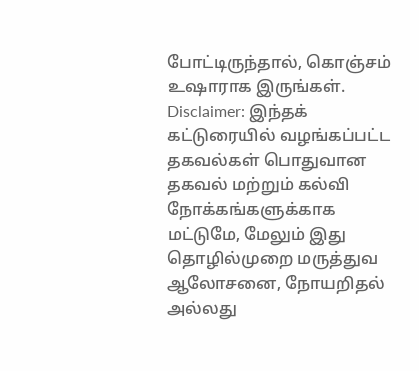போட்டிருந்தால், கொஞ்சம் உஷாராக இருங்கள்.
Disclaimer: இந்தக் கட்டுரையில் வழங்கப்பட்ட தகவல்கள் பொதுவான தகவல் மற்றும் கல்வி நோக்கங்களுக்காக மட்டுமே, மேலும் இது தொழில்முறை மருத்துவ ஆலோசனை, நோயறிதல் அல்லது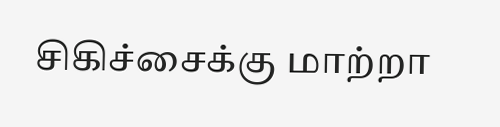சிகிச்சைக்கு மாற்றா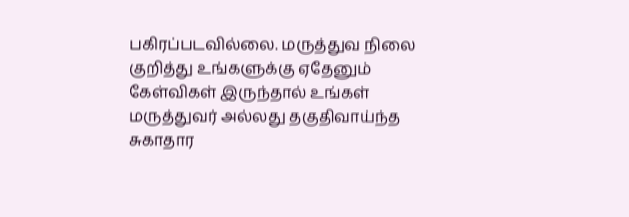பகிரப்படவில்லை. மருத்துவ நிலை குறித்து உங்களுக்கு ஏதேனும் கேள்விகள் இருந்தால் உங்கள் மருத்துவர் அல்லது தகுதிவாய்ந்த சுகாதார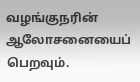வழங்குநரின் ஆலோசனையைப் பெறவும்.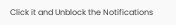Click it and Unblock the Notifications